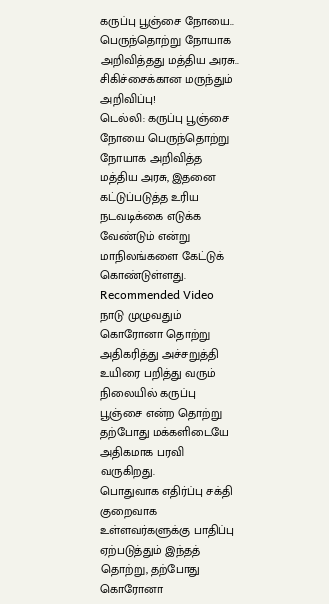கருப்பு பூஞ்சை நோயை.. பெருந்தொற்று நோயாக அறிவித்தது மத்திய அரசு.. சிகிச்சைக்கான மருந்தும் அறிவிப்பு!
டெல்லி: கருப்பு பூஞ்சை நோயை பெருந்தொற்று நோயாக அறிவித்த மத்திய அரசு, இதனை கட்டுப்படுத்த உரிய நடவடிக்கை எடுக்க வேண்டும் என்று மாநிலங்களை கேட்டுக் கொண்டுள்ளது.
Recommended Video
நாடு முழுவதும் கொரோனா தொற்று அதிகரித்து அச்சறுத்தி உயிரை பறித்து வரும் நிலையில் கருப்பு பூஞ்சை என்ற தொற்று தற்போது மக்களிடையே அதிகமாக பரவி வருகிறது.
பொதுவாக எதிர்ப்பு சக்தி குறைவாக உள்ளவர்களுக்கு பாதிப்பு ஏற்படுத்தும் இந்தத் தொற்று, தற்போது கொரோனா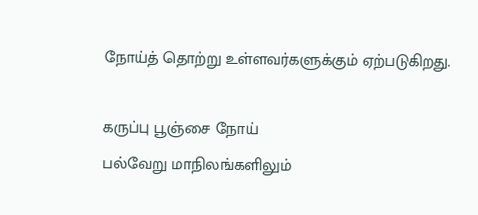நோய்த் தொற்று உள்ளவர்களுக்கும் ஏற்படுகிறது.

கருப்பு பூஞ்சை நோய்
பல்வேறு மாநிலங்களிலும்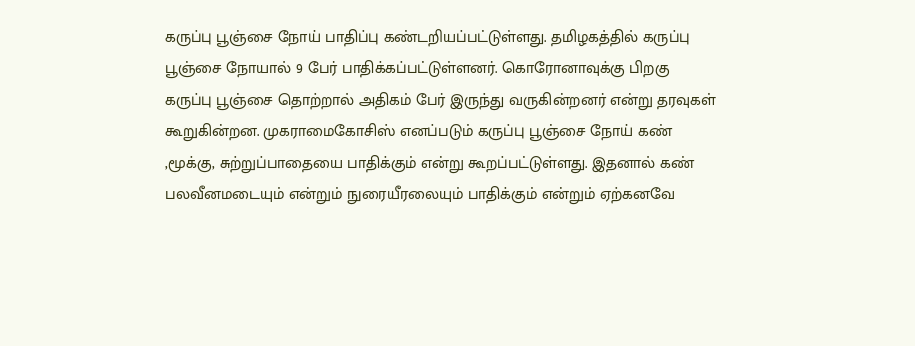கருப்பு பூஞ்சை நோய் பாதிப்பு கண்டறியப்பட்டுள்ளது. தமிழகத்தில் கருப்பு பூஞ்சை நோயால் 9 பேர் பாதிக்கப்பட்டுள்ளனர். கொரோனாவுக்கு பிறகு கருப்பு பூஞ்சை தொற்றால் அதிகம் பேர் இருந்து வருகின்றனர் என்று தரவுகள் கூறுகின்றன. முகராமைகோசிஸ் எனப்படும் கருப்பு பூஞ்சை நோய் கண் ,மூக்கு, சுற்றுப்பாதையை பாதிக்கும் என்று கூறப்பட்டுள்ளது. இதனால் கண் பலவீனமடையும் என்றும் நுரையீரலையும் பாதிக்கும் என்றும் ஏற்கனவே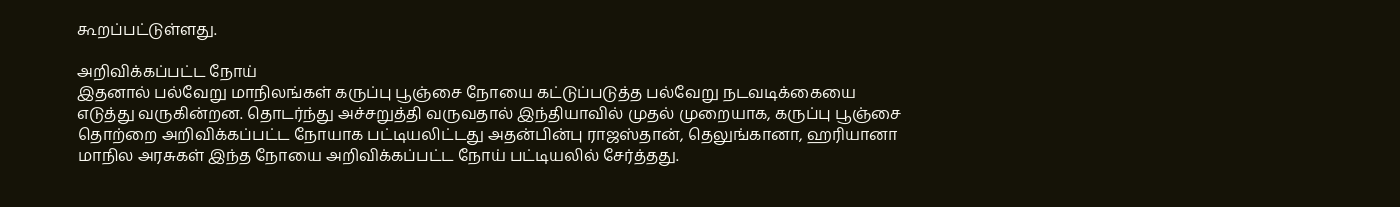கூறப்பட்டுள்ளது.

அறிவிக்கப்பட்ட நோய்
இதனால் பல்வேறு மாநிலங்கள் கருப்பு பூஞ்சை நோயை கட்டுப்படுத்த பல்வேறு நடவடிக்கையை எடுத்து வருகின்றன. தொடர்ந்து அச்சறுத்தி வருவதால் இந்தியாவில் முதல் முறையாக, கருப்பு பூஞ்சை தொற்றை அறிவிக்கப்பட்ட நோயாக பட்டியலிட்டது அதன்பின்பு ராஜஸ்தான், தெலுங்கானா, ஹரியானா மாநில அரசுகள் இந்த நோயை அறிவிக்கப்பட்ட நோய் பட்டியலில் சேர்த்தது.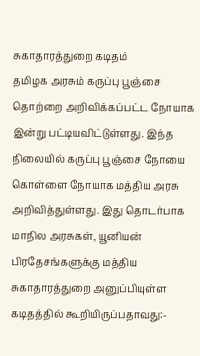சுகாதாரத்துறை கடிதம்
தமிழக அரசும் கருப்பு பூஞ்சை தொற்றை அறிவிக்கப்பட்ட நோயாக இன்று பட்டியவிட்டுள்ளது. இந்த நிலையில் கருப்பு பூஞ்சை நோயை கொள்ளை நோயாக மத்திய அரசு அறிவித்துள்ளது. இது தொடர்பாக மாநில அரசுகள், யூனியன் பிரதேசங்களுக்கு மத்திய சுகாதாரத்துறை அனுப்பியுள்ள கடிதத்தில் கூறியிருப்பதாவது:-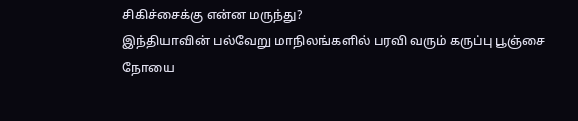சிகிச்சைக்கு என்ன மருந்து?
இந்தியாவின் பல்வேறு மாநிலங்களில் பரவி வரும் கருப்பு பூஞ்சை நோயை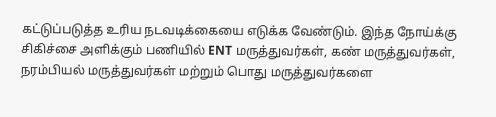கட்டுப்படுத்த உரிய நடவடிக்கையை எடுக்க வேண்டும். இந்த நோய்க்கு சிகிச்சை அளிக்கும் பணியில் ENT மருத்துவர்கள், கண் மருத்துவர்கள், நரம்பியல் மருத்துவர்கள் மற்றும் பொது மருத்துவர்களை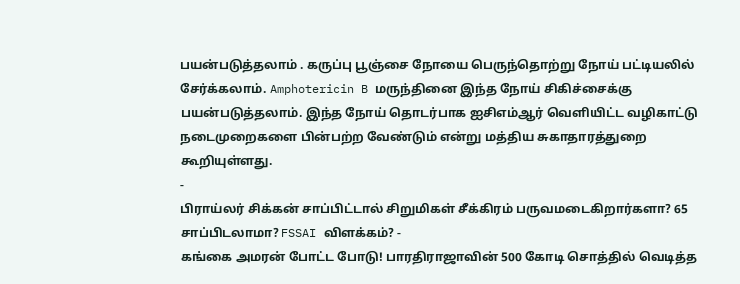பயன்படுத்தலாம் . கருப்பு பூஞ்சை நோயை பெருந்தொற்று நோய் பட்டியலில் சேர்க்கலாம். Amphotericin B மருந்தினை இந்த நோய் சிகிச்சைக்கு பயன்படுத்தலாம். இந்த நோய் தொடர்பாக ஐசிஎம்ஆர் வெளியிட்ட வழிகாட்டு நடைமுறைகளை பின்பற்ற வேண்டும் என்று மத்திய சுகாதாரத்துறை கூறியுள்ளது.
-
பிராய்லர் சிக்கன் சாப்பிட்டால் சிறுமிகள் சீக்கிரம் பருவமடைகிறார்களா? 65 சாப்பிடலாமா? FSSAI விளக்கம்? -
கங்கை அமரன் போட்ட போடு! பாரதிராஜாவின் 500 கோடி சொத்தில் வெடித்த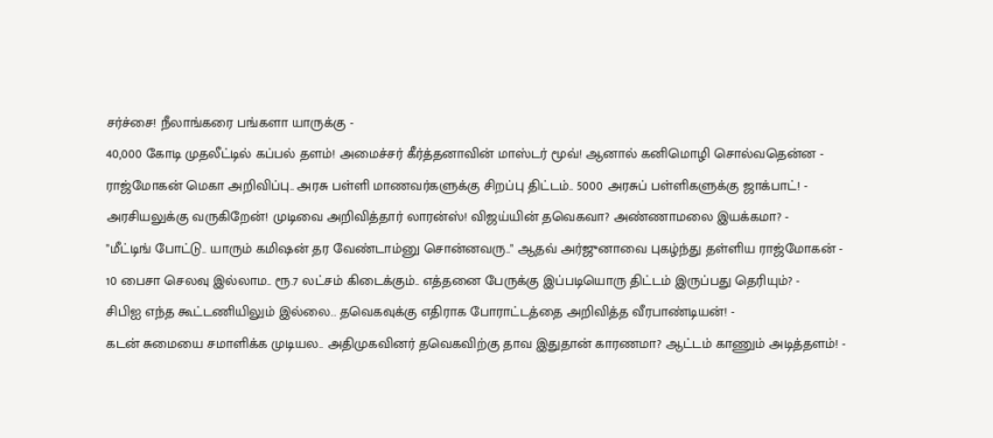சர்ச்சை! நீலாங்கரை பங்களா யாருக்கு -
40,000 கோடி முதலீட்டில் கப்பல் தளம்! அமைச்சர் கீர்த்தனாவின் மாஸ்டர் மூவ்! ஆனால் கனிமொழி சொல்வதென்ன -
ராஜ்மோகன் மெகா அறிவிப்பு.. அரசு பள்ளி மாணவர்களுக்கு சிறப்பு திட்டம்.. 5000 அரசுப் பள்ளிகளுக்கு ஜாக்பாட்! -
அரசியலுக்கு வருகிறேன்! முடிவை அறிவித்தார் லாரன்ஸ்! விஜய்யின் தவெகவா? அண்ணாமலை இயக்கமா? -
"மீட்டிங் போட்டு.. யாரும் கமிஷன் தர வேண்டாம்னு சொன்னவரு.." ஆதவ் அர்ஜுனாவை புகழ்ந்து தள்ளிய ராஜ்மோகன் -
10 பைசா செலவு இல்லாம.. ரூ.7 லட்சம் கிடைக்கும்.. எத்தனை பேருக்கு இப்படியொரு திட்டம் இருப்பது தெரியும்? -
சிபிஐ எந்த கூட்டணியிலும் இல்லை.. தவெகவுக்கு எதிராக போராட்டத்தை அறிவித்த வீரபாண்டியன்! -
கடன் சுமையை சமாளிக்க முடியல.. அதிமுகவினர் தவெகவிற்கு தாவ இதுதான் காரணமா? ஆட்டம் காணும் அடித்தளம்! -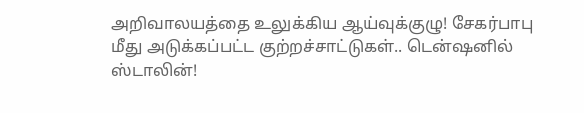அறிவாலயத்தை உலுக்கிய ஆய்வுக்குழு! சேகர்பாபு மீது அடுக்கப்பட்ட குற்றச்சாட்டுகள்.. டென்ஷனில் ஸ்டாலின்!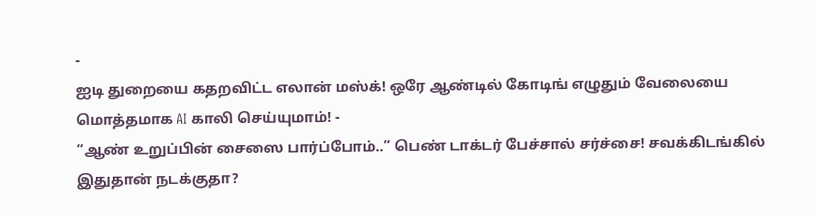-
ஐடி துறையை கதறவிட்ட எலான் மஸ்க்! ஒரே ஆண்டில் கோடிங் எழுதும் வேலையை மொத்தமாக AI காலி செய்யுமாம்! -
“ஆண் உறுப்பின் சைஸை பார்ப்போம்..” பெண் டாக்டர் பேச்சால் சர்ச்சை! சவக்கிடங்கில் இதுதான் நடக்குதா?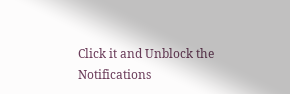Click it and Unblock the Notifications